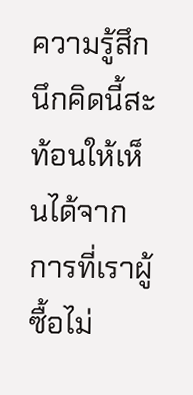ความรู้สึกนึกคิดนี้สะท้อนให้เห็นได้จากการที่เราผู้ซื้อไม่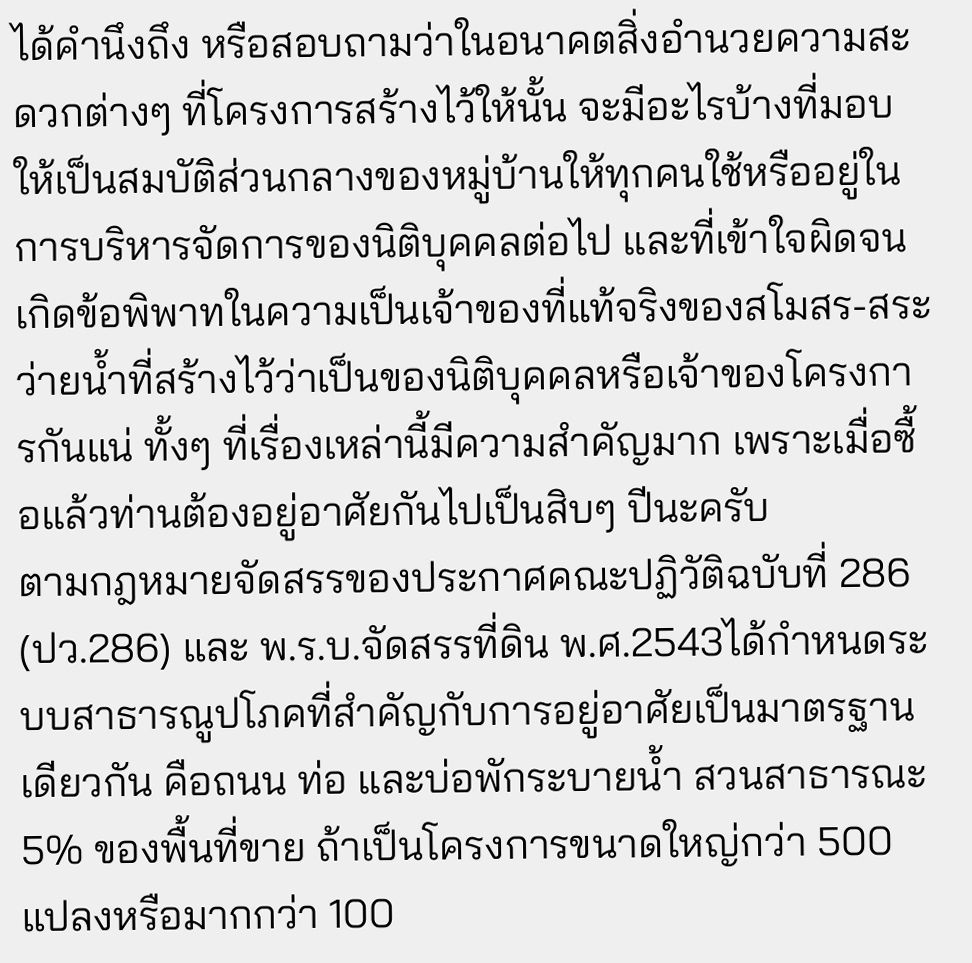ได้คำนึงถึง หรือสอบถามว่าในอนาคตสิ่งอำนวยความสะดวกต่างๆ ที่โครงการสร้างไว้ให้นั้น จะมีอะไรบ้างที่มอบให้เป็นสมบัติส่วนกลางของหมู่บ้านให้ทุกคนใช้หรืออยู่ในการบริหารจัดการของนิติบุคคลต่อไป และที่เข้าใจผิดจนเกิดข้อพิพาทในความเป็นเจ้าของที่แท้จริงของสโมสร-สระว่ายน้ำที่สร้างไว้ว่าเป็นของนิติบุคคลหรือเจ้าของโครงการกันแน่ ทั้งๆ ที่เรื่องเหล่านี้มีความสำคัญมาก เพราะเมื่อซื้อแล้วท่านต้องอยู่อาศัยกันไปเป็นสิบๆ ปีนะครับ
ตามกฎหมายจัดสรรของประกาศคณะปฏิวัติฉบับที่ 286 (ปว.286) และ พ.ร.บ.จัดสรรที่ดิน พ.ศ.2543ได้กำหนดระบบสาธารณูปโภคที่สำคัญกับการอยู่อาศัยเป็นมาตรฐานเดียวกัน คือถนน ท่อ และบ่อพักระบายน้ำ สวนสาธารณะ 5% ของพื้นที่ขาย ถ้าเป็นโครงการขนาดใหญ่กว่า 500 แปลงหรือมากกว่า 100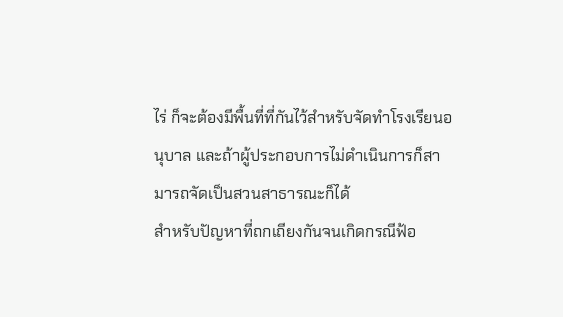ไร่ ก็จะต้องมีพื้นที่ที่กันไว้สำหรับจัดทำโรงเรียนอนุบาล และถ้าผู้ประกอบการไม่ดำเนินการก็สามารถจัดเป็นสวนสาธารณะก็ได้
สำหรับปัญหาที่ถกเถียงกันจนเกิดกรณีฟ้อ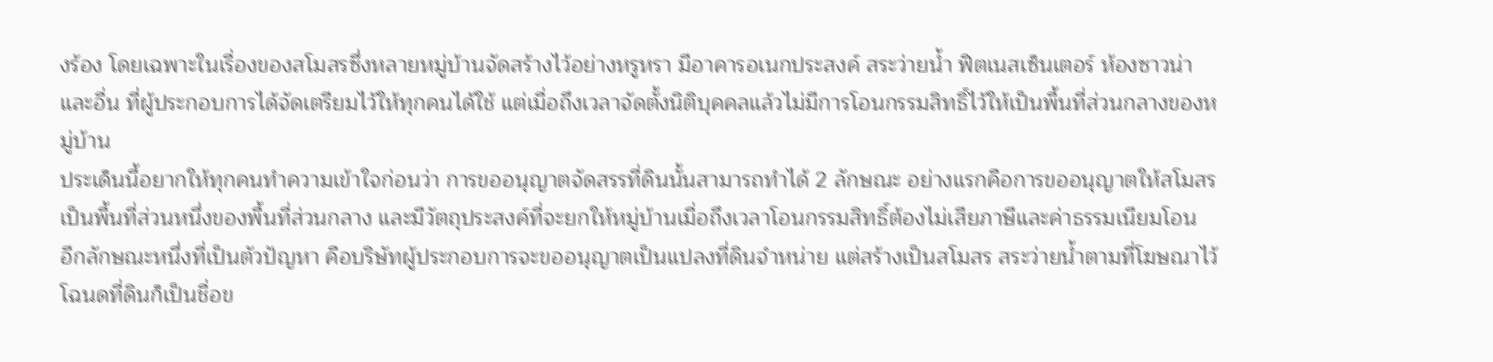งร้อง โดยเฉพาะในเรื่องของสโมสรซึ่งหลายหมู่บ้านจัดสร้างไว้อย่างหรูหรา มีอาคารอเนกประสงค์ สระว่ายน้ำ ฟิตเนสเซ็นเตอร์ ห้องซาวน่า และอื่น ที่ผู้ประกอบการได้จัดเตรียมไว้ให้ทุกคนได้ใช้ แต่เมื่อถึงเวลาจัดตั้งนิติบุคคลแล้วไม่มีการโอนกรรมสิทธิ์ไว้ให้เป็นพื้นที่ส่วนกลางของหมู่บ้าน
ประเด็นนี้อยากให้ทุกคนทำความเข้าใจก่อนว่า การขออนุญาตจัดสรรที่ดินนั้นสามารถทำได้ 2 ลักษณะ อย่างแรกคือการขออนุญาตให้สโมสรเป็นพื้นที่ส่วนหนึ่งของพื้นที่ส่วนกลาง และมีวัตถุประสงค์ที่จะยกให้หมู่บ้านเมื่อถึงเวลาโอนกรรมสิทธิ์ต้องไม่เสียภาษีและค่าธรรมเนียมโอน
อีกลักษณะหนึ่งที่เป็นตัวปัญหา คือบริษัทผู้ประกอบการจะขออนุญาตเป็นแปลงที่ดินจำหน่าย แต่สร้างเป็นสโมสร สระว่ายน้ำตามที่โฆษณาไว้ โฉนดที่ดินก็เป็นชื่อข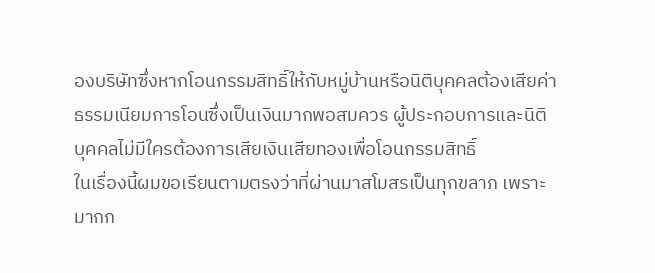องบริษัทซึ่งหากโอนกรรมสิทธิ์ให้กับหมู่บ้านหรือนิติบุคคลต้องเสียค่าธรรมเนียมการโอนซึ่งเป็นเงินมากพอสมควร ผู้ประกอบการและนิติบุคคลไม่มีใครต้องการเสียเงินเสียทองเพื่อโอนกรรมสิทธิ์
ในเรื่องนี้ผมขอเรียนตามตรงว่าที่ผ่านมาสโมสรเป็นทุกขลาภ เพราะมากก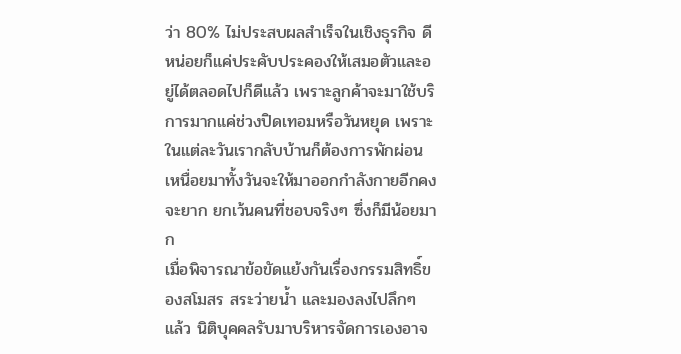ว่า 80% ไม่ประสบผลสำเร็จในเชิงธุรกิจ ดีหน่อยก็แค่ประคับประคองให้เสมอตัวและอยู่ได้ตลอดไปก็ดีแล้ว เพราะลูกค้าจะมาใช้บริการมากแค่ช่วงปิดเทอมหรือวันหยุด เพราะในแต่ละวันเรากลับบ้านก็ต้องการพักผ่อน เหนื่อยมาทั้งวันจะให้มาออกกำลังกายอีกคงจะยาก ยกเว้นคนที่ชอบจริงๆ ซึ่งก็มีน้อยมาก
เมื่อพิจารณาข้อขัดแย้งกันเรื่องกรรมสิทธิ์ของสโมสร สระว่ายน้ำ และมองลงไปลึกๆ แล้ว นิติบุคคลรับมาบริหารจัดการเองอาจ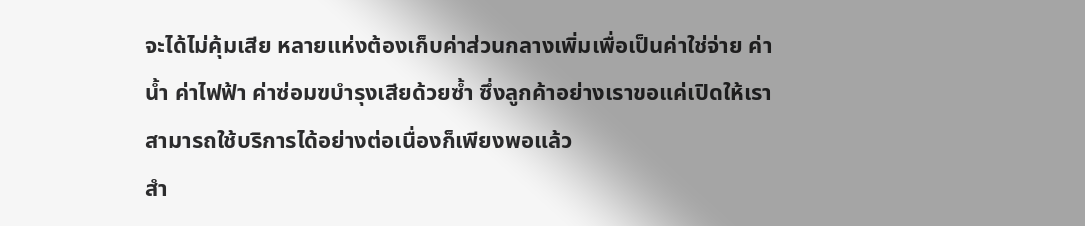จะได้ไม่คุ้มเสีย หลายแห่งต้องเก็บค่าส่วนกลางเพิ่มเพื่อเป็นค่าใช่จ่าย ค่าน้ำ ค่าไฟฟ้า ค่าซ่อมฃบำรุงเสียด้วยซ้ำ ซึ่งลูกค้าอย่างเราขอแค่เปิดให้เราสามารถใช้บริการได้อย่างต่อเนื่องก็เพียงพอแล้ว
สำ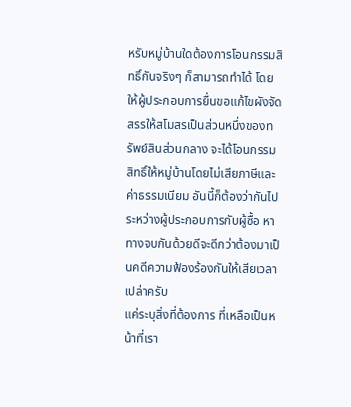หรับหมู่บ้านใดต้องการโอนกรรมสิทธิ์กันจริงๆ ก็สามารถทำได้ โดยให้ผู้ประกอบการยื่นขอแก้ไขผังจัดสรรให้สโมสรเป็นส่วนหนึ่งของทรัพย์สินส่วนกลาง จะได้โอนกรรมสิทธิ์ให้หมู่บ้านโดยไม่เสียภาษีและค่าธรรมเนียม อันนี้ก็ต้องว่ากันไประหว่างผู้ประกอบการกับผู้ซื้อ หาทางจบกันด้วยดีจะดีกว่าต้องมาเป็นคดีความฟ้องร้องกันให้เสียเวลาเปล่าครับ
แค่ระบุสิ่งที่ต้องการ ที่เหลือเป็นหน้าที่เรา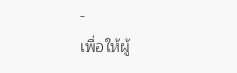-
เพื่อให้ผู้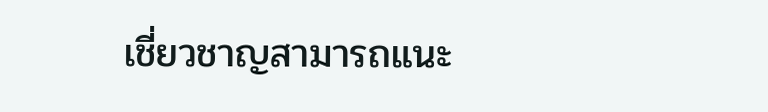เชี่ยวชาญสามารถแนะ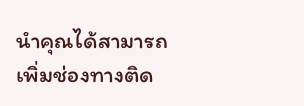นำคุณได้สามารถเพิ่มช่องทางติด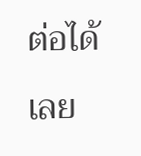ต่อได้เลย